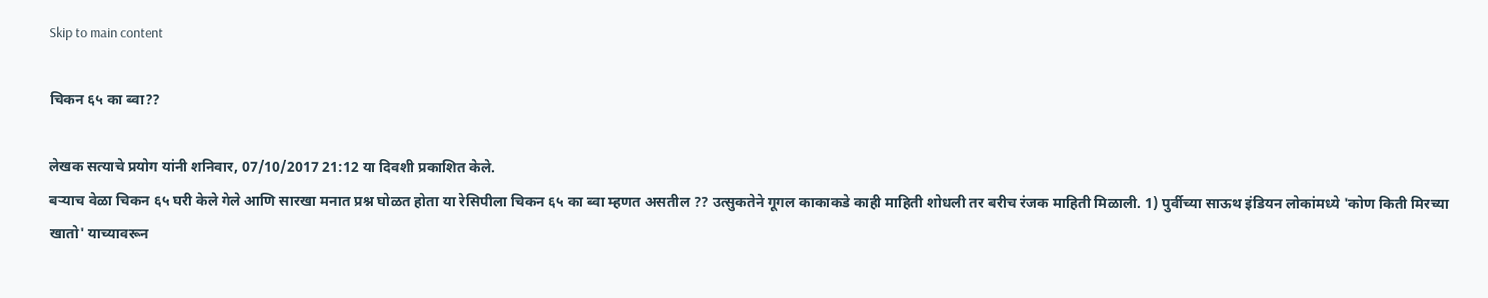Skip to main content

चिकन ६५ का ब्वा??

लेखक सत्याचे प्रयोग यांनी शनिवार, 07/10/2017 21:12 या दिवशी प्रकाशित केले.
बऱ्याच वेळा चिकन ६५ घरी केले गेले आणि सारखा मनात प्रश्न घोळत होता या रेसिपीला चिकन ६५ का ब्वा म्हणत असतील ?? उत्सुकतेने गूगल काकाकडे काही माहिती शोधली तर बरीच रंजक माहिती मिळाली. 1) पुर्वीच्या साऊथ इंडियन लोकांमध्ये 'कोण किती मिरच्या खातो' याच्यावरून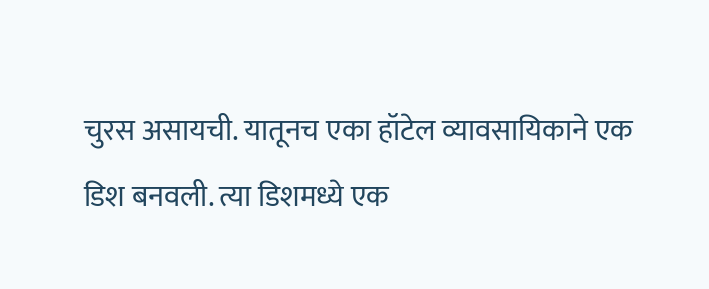चुरस असायची. यातूनच एका हॉटेल व्यावसायिकाने एक डिश बनवली. त्या डिशमध्ये एक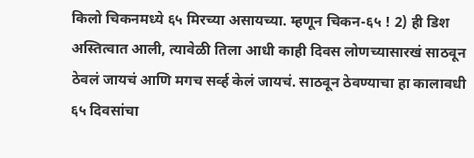किलो चिकनमध्ये ६५ मिरच्या असायच्या. म्हणून चिकन-६५ ! 2) ही डिश अस्तित्वात आली, त्यावेळी तिला आधी काही दिवस लोणच्यासारखं साठवून ठेवलं जायचं आणि मगच सर्व्ह केलं जायचं. साठवून ठेवण्याचा हा कालावधी ६५ दिवसांचा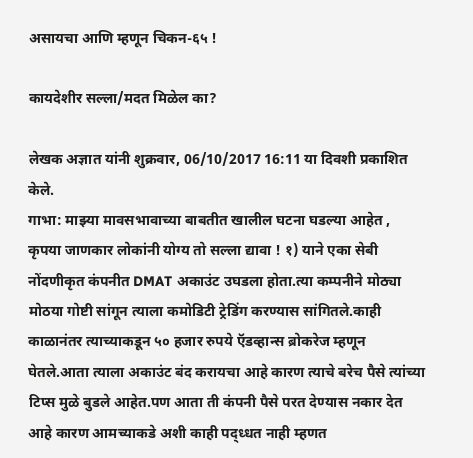असायचा आणि म्हणून चिकन-६५ !

कायदेशीर सल्ला/मदत मिळेल का?

लेखक अज्ञात यांनी शुक्रवार, 06/10/2017 16:11 या दिवशी प्रकाशित केले.
गाभा: माझ्या मावसभावाच्या बाबतीत खालील घटना घडल्या आहेत , कृपया जाणकार लोकांनी योग्य तो सल्ला द्यावा ! १) याने एका सेबी नोंदणीकृत कंपनीत DMAT अकाउंट उघडला होता.त्या कम्पनीने मोठ्या मोठया गोष्टी सांगून त्याला कमोडिटी ट्रेडिंग करण्यास सांगितले.काही काळानंतर त्याच्याकडून ५० हजार रुपये ऍडव्हान्स ब्रोकरेज म्हणून घेतले.आता त्याला अकाउंट बंद करायचा आहे कारण त्याचे बरेच पैसे त्यांच्या टिप्स मुळे बुडले आहेत.पण आता ती कंपनी पैसे परत देण्यास नकार देत आहे कारण आमच्याकडे अशी काही पद्ध्धत नाही म्हणत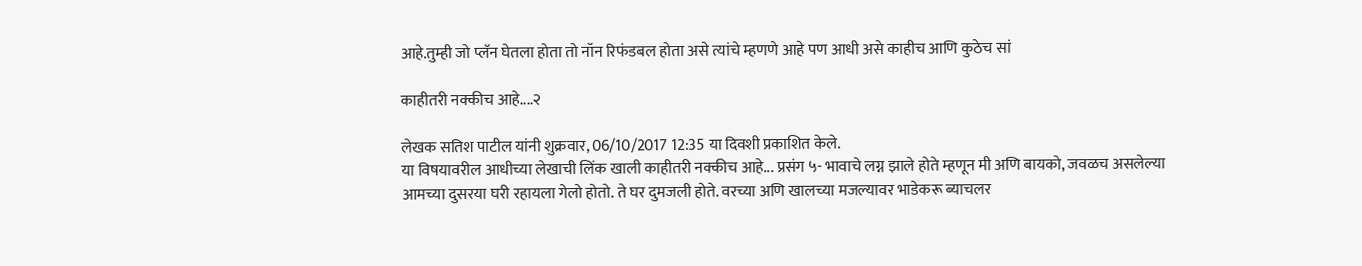आहे.तुम्ही जो प्लॅन घेतला होता तो नॉन रिफंडबल होता असे त्यांचे म्हणणे आहे पण आधी असे काहीच आणि कुठेच सां

काहीतरी नक्कीच आहे....२

लेखक सतिश पाटील यांनी शुक्रवार, 06/10/2017 12:35 या दिवशी प्रकाशित केले.
या विषयावरील आधीच्या लेखाची लिंक खाली काहीतरी नक्कीच आहे... प्रसंग ५- भावाचे लग्न झाले होते म्हणून मी अणि बायको, जवळच असलेल्या आमच्या दुसरया घरी रहायला गेलो होतो. ते घर दुमजली होते. वरच्या अणि खालच्या मजल्यावर भाडेकरू ब्याचलर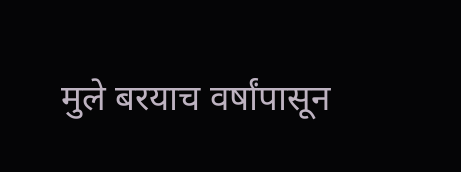मुले बरयाच वर्षांपासून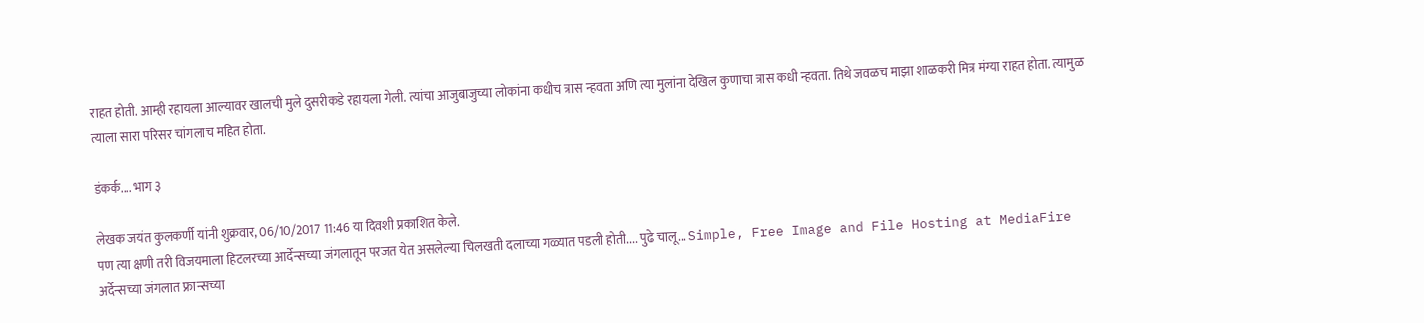राहत होती. आम्ही रहायला आल्यावर खालची मुले दुसरीकडे रहायला गेली. त्यांचा आजुबाजुच्या लोकांना कधीच त्रास न्हवता अणि त्या मुलांना देखिल कुणाचा त्रास कधी न्हवता. तिथे जवळच माझा शाळकरी मित्र मंग्या राहत होता. त्यामुळ त्याला सारा परिसर चांगलाच महित होता.

डंकर्क.... भाग ३

लेखक जयंत कुलकर्णी यांनी शुक्रवार, 06/10/2017 11:46 या दिवशी प्रकाशित केले.
पण त्या क्षणी तरी विजयमाला हिटलरच्या आर्देन्सच्या जंगलातून परजत येत असलेल्या चिलखती दलाच्या गळ्यात पडली होती.... पुढे चालू... Simple, Free Image and File Hosting at MediaFire अर्देन्सच्या जंगलात फ्रान्सच्या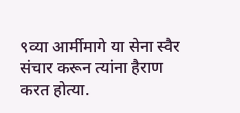९व्या आर्मीमागे या सेना स्वैर संचार करून त्यांना हैराण करत होत्या.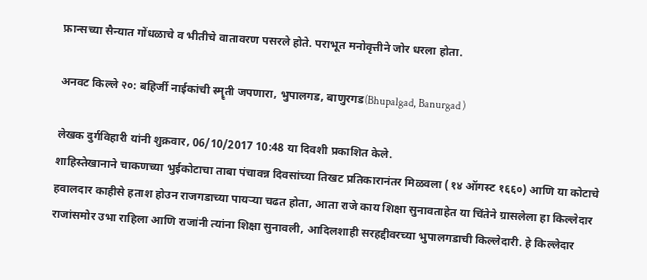फ्रान्सच्या सैन्यात गोंधळाचे व भीतीचे वातावरण पसरले होते. पराभूत मनोवृत्तीने जोर धरला होता.

अनवट किल्ले २०: बहिर्जी नाईकांची स्मॄती जपणारा, भुपालगड, बाणुरगड(Bhupalgad, Banurgad )

लेखक दुर्गविहारी यांनी शुक्रवार, 06/10/2017 10:48 या दिवशी प्रकाशित केले.
शाहिस्तेखानाने चाकणच्या भुईकोटाचा ताबा पंचावन्न दिवसांच्या तिखट प्रतिकारानंतर मिळवला (१४ ऑगस्ट १६६०) आणि या कोटाचे हवालदार काहीसे हताश होउन राजगडाच्या पायर्‍या चढत होता, आता राजे काय शिक्षा सुनावताहेत या चिंतेने ग्रासलेला हा किल्लेदार राजांसमोर उभा राहिला आणि राजांनी त्यांना शिक्षा सुनावली, आदिलशाही सरहद्दीवरच्या भुपालगडाची किल्लेदारी. हे किल्लेदार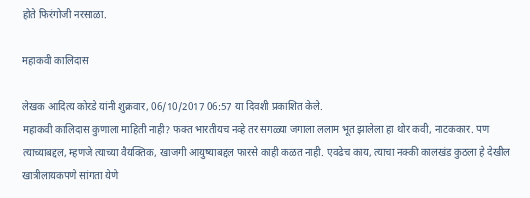होते फिरंगोजी नरसाळा.

महाकवी कालिदास

लेखक आदित्य कोरडे यांनी शुक्रवार, 06/10/2017 06:57 या दिवशी प्रकाशित केले.
महाकवी कालिदास कुणाला माहिती नाही? फक्त भारतीयच नव्हे तर सगळ्या जगाला ललाम भूत झालेला हा थोर कवी, नाटककार. पण त्याच्याबद्दल, म्हणजे त्याच्या वैयक्तिक, खाजगी आयुष्याबद्दल फारसे काही कळत नाही. एवढेच काय, त्याचा नक्की कालखंड कुठला हे देखील खात्रीलायकपणे सांगता येणे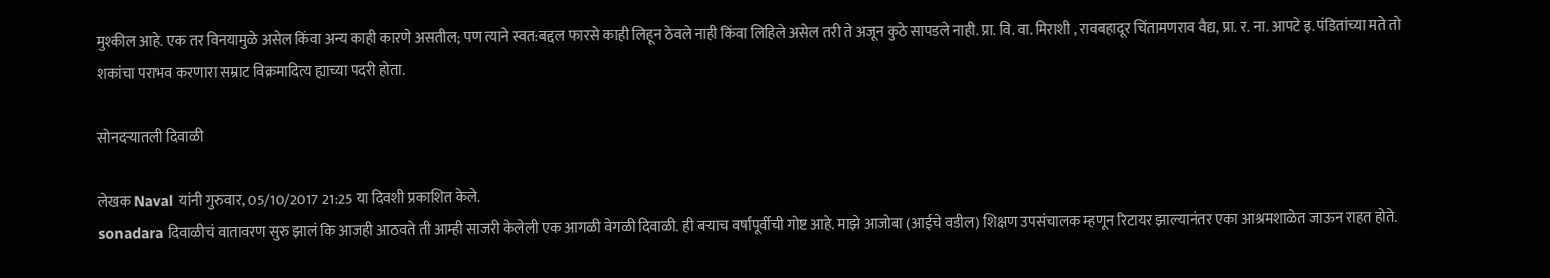मुश्कील आहे. एक तर विनयामुळे असेल किंवा अन्य काही कारणे असतील; पण त्याने स्वत:बद्दल फारसे काही लिहून ठेवले नाही किंवा लिहिले असेल तरी ते अजून कुठे सापडले नाही. प्रा. वि. वा. मिराशी , रावबहादूर चिंतामणराव वैद्य, प्रा. र. ना. आपटे इ. पंडितांच्या मते तो शकांचा पराभव करणारा सम्राट विक्रमादित्य ह्याच्या पदरी होता.

सोनदऱ्यातली दिवाळी

लेखक Naval यांनी गुरुवार, 05/10/2017 21:25 या दिवशी प्रकाशित केले.
sonadara दिवाळीचं वातावरण सुरु झालं कि आजही आठवते ती आम्ही साजरी केलेली एक आगळी वेगळी दिवाळी. ही बऱ्याच वर्षांपूर्वीची गोष्ट आहे. माझे आजोबा (आईचे वडील) शिक्षण उपसंचालक म्हणून रिटायर झाल्यानंतर एका आश्रमशाळेत जाऊन राहत होते.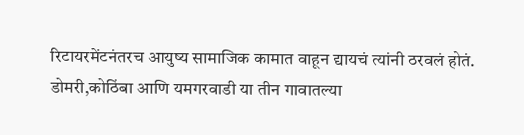रिटायरमेंटनंतरच आयुष्य सामाजिक कामात वाहून द्यायचं त्यांनी ठरवलं होतं. डोमरी,कोठिंबा आणि यमगरवाडी या तीन गावातल्या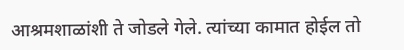आश्रमशाळांशी ते जोडले गेले. त्यांच्या कामात होईल तो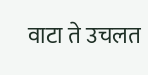वाटा ते उचलत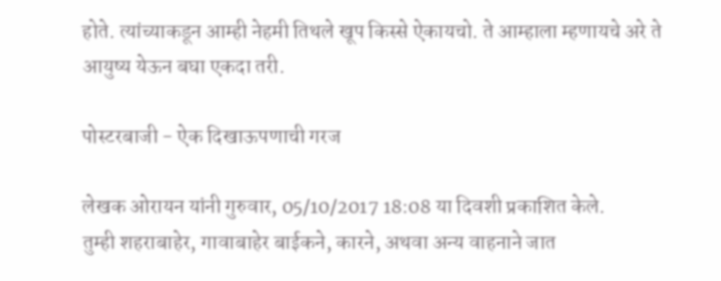होते. त्यांच्याकडून आम्ही नेहमी तिथले खूप किस्से ऐकायचो. ते आम्हाला म्हणायचे अरे ते आयुष्य येऊन बघा एकदा तरी.

पोस्टरबाजी - ऐक दिखाऊपणाची गरज

लेखक ओरायन यांनी गुरुवार, 05/10/2017 18:08 या दिवशी प्रकाशित केले.
तुम्ही शहराबाहेर, गावाबाहेर बाईकने, कारने, अथवा अन्य वाहनाने जात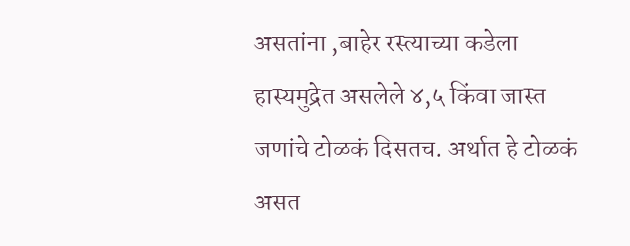असतांना ,बाहेर रस्त्याच्या कडेला हास्यमुद्रेत असलेले ४,५ किंवा जास्त जणांचे टोळकं दिसतच. अर्थात हे टोळकं असत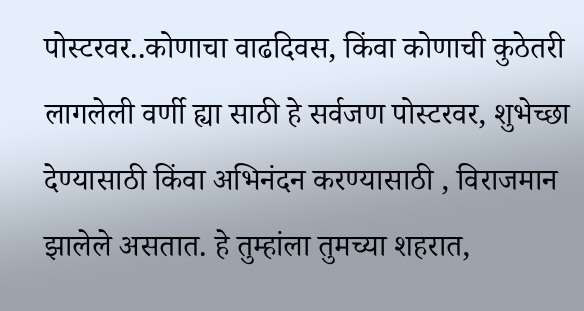पोस्टरवर..कोणाचा वाढदिवस, किंवा कोणाची कुठेतरी लागलेली वर्णी ह्या साठी हे सर्वजण पोस्टरवर, शुभेच्छा देण्यासाठी किंवा अभिनंदन करण्यासाठी , विराजमान झालेले असतात. हे तुम्हांला तुमच्या शहरात,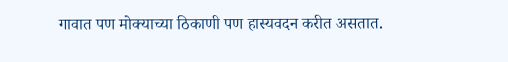गावात पण मोक्याच्या ठिकाणी पण हास्यवदन करीत असतात.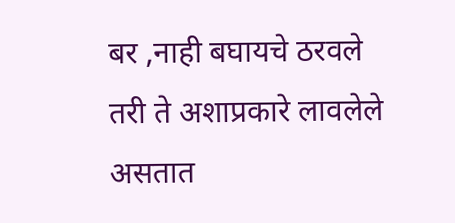बर ,नाही बघायचे ठरवले तरी ते अशाप्रकारे लावलेले असतात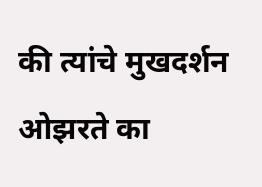की त्यांचे मुखदर्शन ओझरते का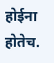होईना होतेच.